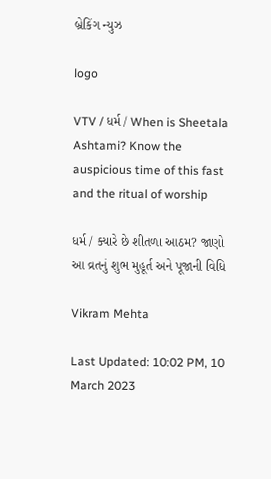બ્રેકિંગ ન્યુઝ

logo

VTV / ધર્મ / When is Sheetala Ashtami? Know the auspicious time of this fast and the ritual of worship

ધર્મ / ક્યારે છે શીતળા આઠમ? જાણો આ વ્રતનું શુભ મુહૂર્ત અને પૂજાની વિધિ

Vikram Mehta

Last Updated: 10:02 PM, 10 March 2023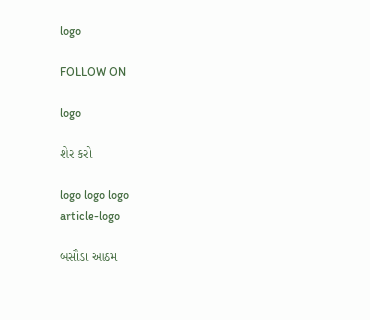logo

FOLLOW ON

logo

શેર કરો

logo logo logo
article-logo

બસૌડા આઠમ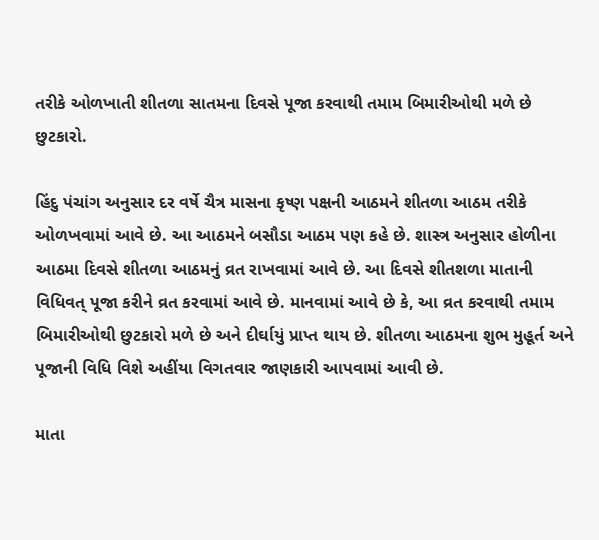તરીકે ઓળખાતી શીતળા સાતમના દિવસે પૂજા કરવાથી તમામ બિમારીઓથી મળે છે છુટકારો.

હિંદુ પંચાંગ અનુસાર દર વર્ષે ચૈત્ર માસના કૃષ્ણ પક્ષની આઠમને શીતળા આઠમ તરીકે ઓળખવામાં આવે છે. આ આઠમને બસૌડા આઠમ પણ કહે છે. શાસ્ત્ર અનુસાર હોળીના આઠમા દિવસે શીતળા આઠમનું વ્રત રાખવામાં આવે છે. આ દિવસે શીતશળા માતાની વિધિવત્ પૂજા કરીને વ્રત કરવામાં આવે છે. માનવામાં આવે છે કે, આ વ્રત કરવાથી તમામ બિમારીઓથી છુટકારો મળે છે અને દીર્ઘાયું પ્રાપ્ત થાય છે. શીતળા આઠમના શુભ મુહૂર્ત અને પૂજાની વિધિ વિશે અહીંયા વિગતવાર જાણકારી આપવામાં આવી છે.

માતા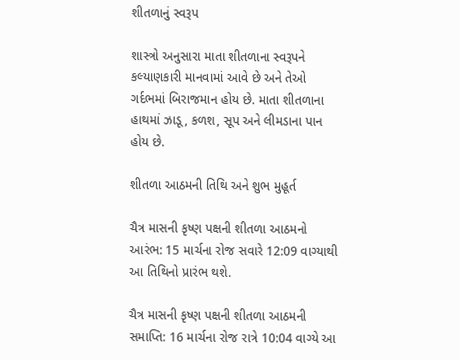શીતળાનું સ્વરૂપ

શાસ્ત્રો અનુસારા માતા શીતળાના સ્વરૂપને કલ્યાણકારી માનવામાં આવે છે અને તેઓ ગર્દભમાં બિરાજમાન હોય છે. માતા શીતળાના હાથમાં ઝાડૂ, કળશ, સૂપ અને લીમડાના પાન હોય છે.

શીતળા આઠમની તિથિ અને શુભ મુહૂર્ત

ચૈત્ર માસની કૃષ્ણ પક્ષની શીતળા આઠમનો આરંભ: 15 માર્ચના રોજ સવારે 12:09 વાગ્યાથી આ તિથિનો પ્રારંભ થશે.

ચૈત્ર માસની કૃષ્ણ પક્ષની શીતળા આઠમની સમાપ્તિ: 16 માર્ચના રોજ રાત્રે 10:04 વાગ્યે આ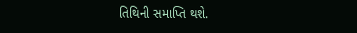તિથિની સમાપ્તિ થશે.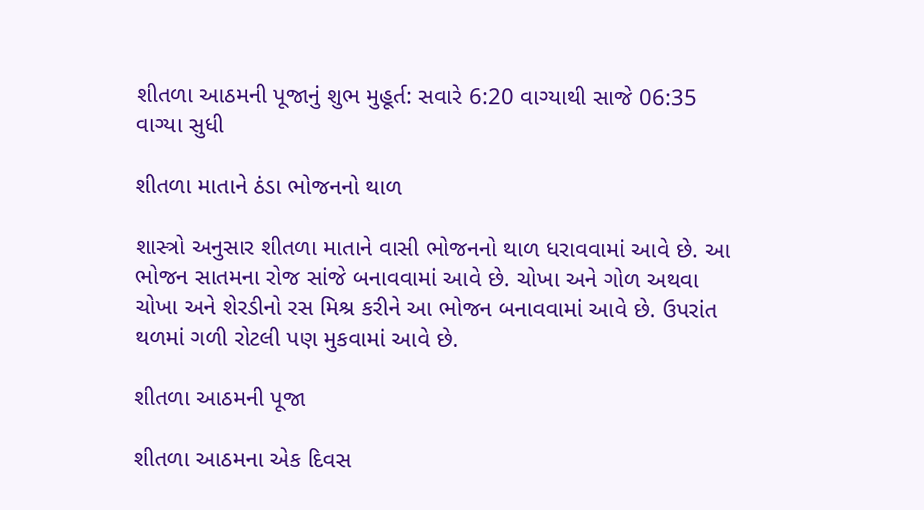શીતળા આઠમની પૂજાનું શુભ મુહૂર્ત: સવારે 6:20 વાગ્યાથી સાજે 06:35 વાગ્યા સુધી

શીતળા માતાને ઠંડા ભોજનનો થાળ

શાસ્ત્રો અનુસાર શીતળા માતાને વાસી ભોજનનો થાળ ધરાવવામાં આવે છે. આ ભોજન સાતમના રોજ સાંજે બનાવવામાં આવે છે. ચોખા અને ગોળ અથવા ચોખા અને શેરડીનો રસ મિશ્ર કરીને આ ભોજન બનાવવામાં આવે છે. ઉપરાંત થળમાં ગળી રોટલી પણ મુકવામાં આવે છે.

શીતળા આઠમની પૂજા

શીતળા આઠમના એક દિવસ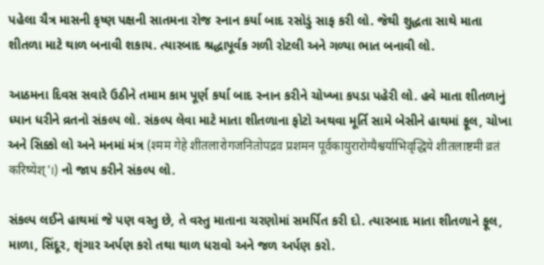પહેલા ચૈત્ર માસની કૃષ્ણ પક્ષની સાતમના રોજ સ્નાન કર્યા બાદ રસોડું સાફ કરી લો. જેથી શુદ્ધતા સાથે માતા શીતળા માટે થાળ બનાવી શકાય. ત્યારબાદ શ્રદ્ધાપૂર્વક ગળી રોટલી અને ગળ્યા ભાત બનાવી લો.

આઠમના દિવસ સવારે ઉઠીને તમામ કામ પૂર્ણ કર્યા બાદ સ્નાન કરીને ચોખ્ખા કપડા પહેરી લો. હવે માતા શીતળાનું ધ્યાન ધરીને વ્રતનો સંકલ્પ લો. સંકલ્પ લેવા માટે માતા શીતળાના ફોટો અથવા મૂર્તિ સામે બેસીને હાથમાં ફૂલ, ચોખા અને સિક્કો લો અને મનમાં મંત્ર (श्मम गेहे शीतलारोगजनितोपद्रव प्रशमन पूर्वकायुरारोग्यैश्वर्याभिवृद्धिये शीतलाष्टमी व्रतं करिष्येश्'।) નો જાપ કરીને સંકલ્પ લો.

સંકલ્પ લઈને હાથમાં જે પણ વસ્તુ છે, તે વસ્તુ માતાના ચરણોમાં સમર્પિત કરી દો. ત્યારબાદ માતા શીતળાને ફૂલ, માળા, સિંદૂર, શૃંગાર અર્પણ કરો તથા થાળ ધરાવો અને જળ અર્પણ કરો.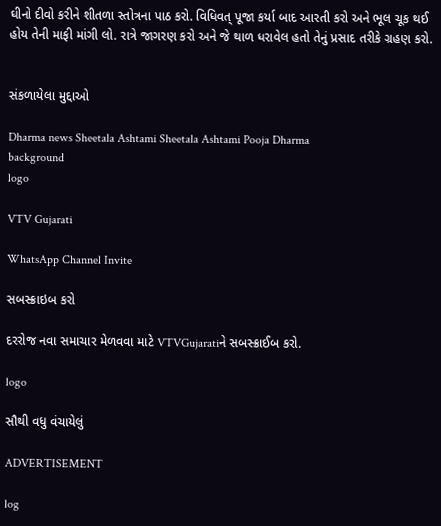ઘીનો દીવો કરીને શીતળા સ્તોત્રના પાઠ કરો. વિધિવત્ પૂજા કર્યા બાદ આરતી કરો અને ભૂલ ચૂક થઈ હોય તેની માફી માંગી લો. રાત્રે જાગરણ કરો અને જે થાળ ધરાવેલ હતો તેનું પ્રસાદ તરીકે ગ્રહણ કરો.


સંકળાયેલા મુદ્દાઓ

Dharma news Sheetala Ashtami Sheetala Ashtami Pooja Dharma
background
logo

VTV Gujarati

WhatsApp Channel Invite

સબસ્ક્રાઇબ કરો

દરરોજ નવા સમાચાર મેળવવા માટે VTVGujaratiને સબસ્ક્રાઈબ કરો.

logo

સૌથી વધુ વંચાયેલું

ADVERTISEMENT

log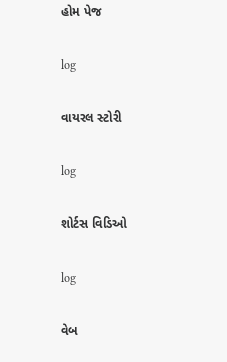હોમ પેજ

log

વાયરલ સ્ટોરી

log

શોર્ટસ વિડિઓ

log

વેબ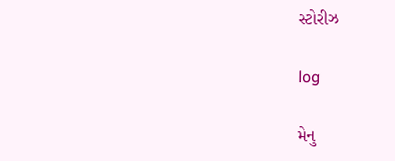સ્ટોરીઝ

log

મેનુ